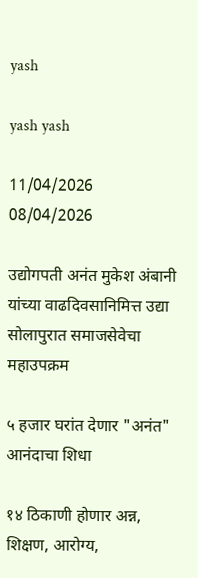yash

yash yash

11/04/2026
08/04/2026

उद्योगपती अनंत मुकेश अंबानी यांच्या वाढदिवसानिमित्त उद्या सोलापुरात समाजसेवेचा महाउपक्रम

५ हजार घरांत देणार "अनंत" आनंदाचा शिधा

१४ ठिकाणी होणार अन्न, शिक्षण, आरोग्य,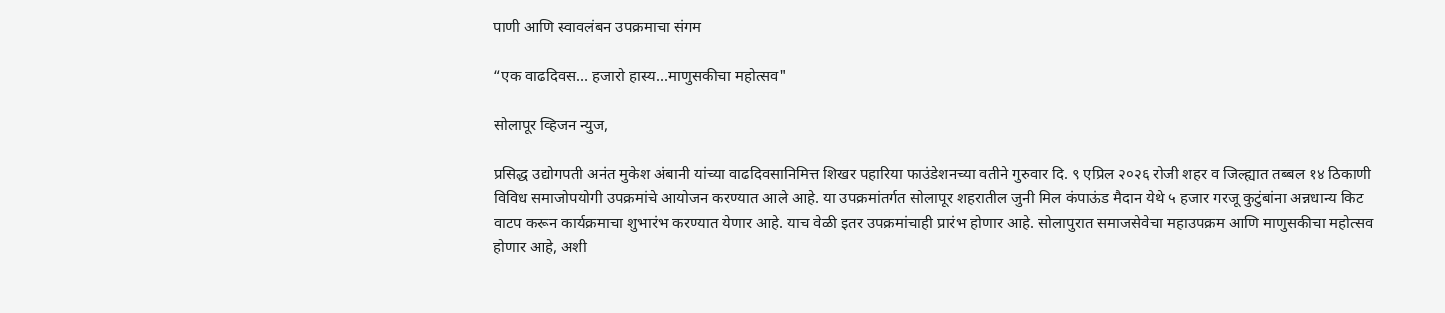पाणी आणि स्वावलंबन उपक्रमाचा संगम

“एक वाढदिवस… हजारो हास्य...माणुसकीचा महोत्सव"

सोलापूर व्हिजन न्युज,

प्रसिद्ध उद्योगपती अनंत मुकेश अंबानी यांच्या वाढदिवसानिमित्त शिखर पहारिया फाउंडेशनच्या वतीने गुरुवार दि. ९ एप्रिल २०२६ रोजी शहर व जिल्ह्यात तब्बल १४ ठिकाणी विविध समाजोपयोगी उपक्रमांचे आयोजन करण्यात आले आहे. या उपक्रमांतर्गत सोलापूर शहरातील जुनी मिल कंपाऊंड मैदान येथे ५ हजार गरजू कुटुंबांना अन्नधान्य किट वाटप करून कार्यक्रमाचा शुभारंभ करण्यात येणार आहे. याच वेळी इतर उपक्रमांचाही प्रारंभ होणार आहे. सोलापुरात समाजसेवेचा महाउपक्रम आणि माणुसकीचा महोत्सव होणार आहे, अशी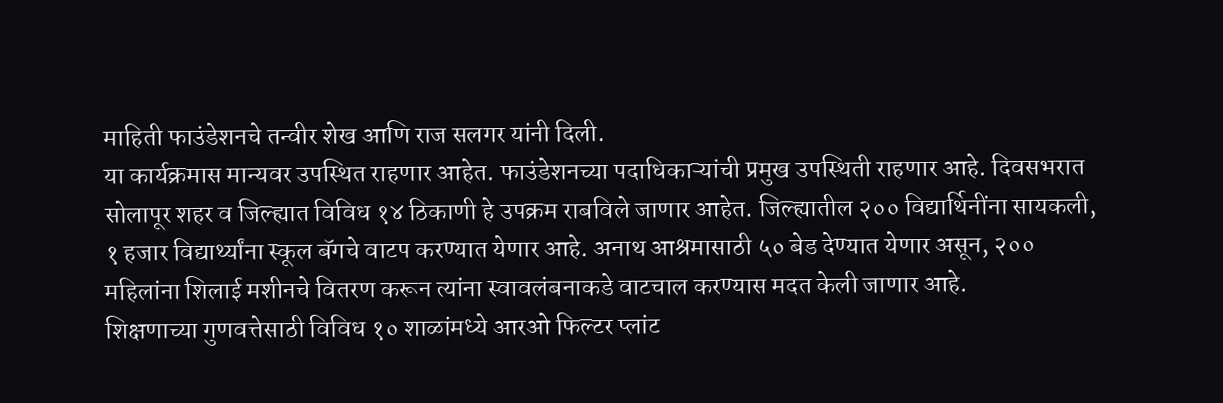माहिती फाउंडेशनचे तन्वीर शेख आणि राज सलगर यांनी दिली.
या कार्यक्रमास मान्यवर उपस्थित राहणार आहेत. फाउंडेशनच्या पदाधिकाऱ्यांची प्रमुख उपस्थिती राहणार आहे. दिवसभरात सोलापूर शहर व जिल्ह्यात विविध १४ ठिकाणी हे उपक्रम राबविले जाणार आहेत. जिल्ह्यातील २०० विद्यार्थिनींना सायकली, १ हजार विद्यार्थ्यांना स्कूल बॅगचे वाटप करण्यात येणार आहे. अनाथ आश्रमासाठी ५० बेड देण्यात येणार असून, २०० महिलांना शिलाई मशीनचे वितरण करून त्यांना स्वावलंबनाकडे वाटचाल करण्यास मदत केली जाणार आहे.
शिक्षणाच्या गुणवत्तेसाठी विविध १० शाळांमध्ये आरओ फिल्टर प्लांट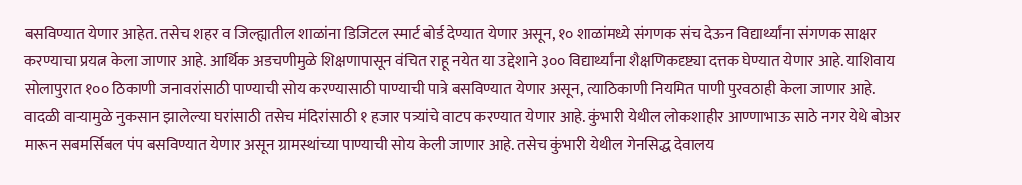बसविण्यात येणार आहेत. तसेच शहर व जिल्ह्यातील शाळांना डिजिटल स्मार्ट बोर्ड देण्यात येणार असून, १० शाळांमध्ये संगणक संच देऊन विद्यार्थ्यांना संगणक साक्षर करण्याचा प्रयत्न केला जाणार आहे. आर्थिक अडचणीमुळे शिक्षणापासून वंचित राहू नयेत या उद्देशाने ३०० विद्यार्थ्यांना शैक्षणिकदृष्ट्या दत्तक घेण्यात येणार आहे. याशिवाय सोलापुरात १०० ठिकाणी जनावरांसाठी पाण्याची सोय करण्यासाठी पाण्याची पात्रे बसविण्यात येणार असून, त्याठिकाणी नियमित पाणी पुरवठाही केला जाणार आहे.
वादळी वाऱ्यामुळे नुकसान झालेल्या घरांसाठी तसेच मंदिरांसाठी १ हजार पत्र्यांचे वाटप करण्यात येणार आहे. कुंभारी येथील लोकशाहीर आण्णाभाऊ साठे नगर येथे बोअर मारून सबमर्सिबल पंप बसविण्यात येणार असून ग्रामस्थांच्या पाण्याची सोय केली जाणार आहे. तसेच कुंभारी येथील गेनसिद्ध देवालय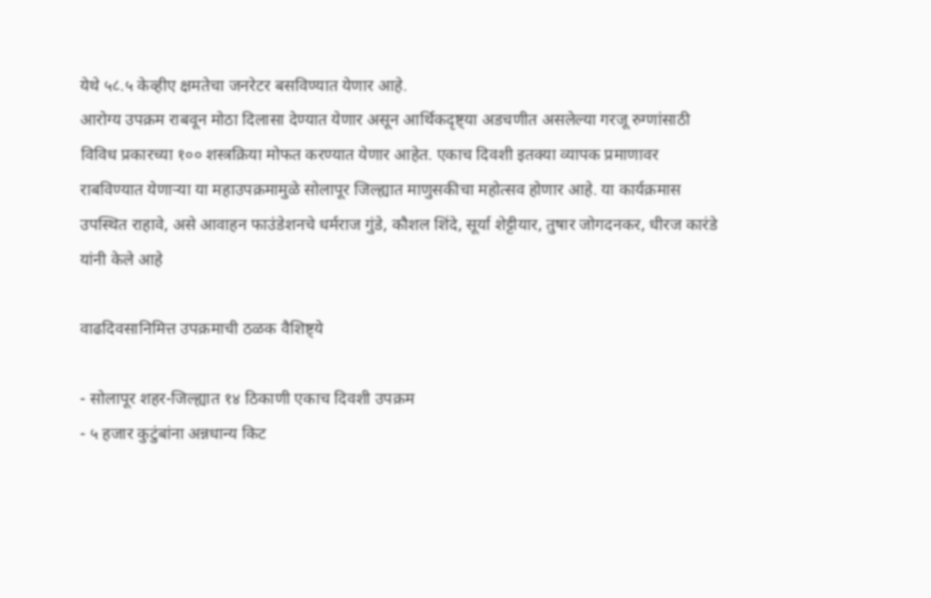येथे ५८.५ केव्हीए क्षमतेचा जनरेटर बसविण्यात येणार आहे.
आरोग्य उपक्रम राबवून मोठा दिलासा देण्यात येणार असून आर्थिकदृष्ट्या अडचणीत असलेल्या गरजू रुग्णांसाठी विविध प्रकारच्या १०० शस्त्रक्रिया मोफत करण्यात येणार आहेत. एकाच दिवशी इतक्या व्यापक प्रमाणावर राबविण्यात येणाऱ्या या महाउपक्रमामुळे सोलापूर जिल्ह्यात माणुसकीचा महोत्सव होणार आहे. या कार्यक्रमास उपस्थित राहावे, असे आवाहन फाउंडेशनचे धर्मराज गुंडे, कौशल शिंदे, सूर्या शेट्टीयार, तुषार जोगदनकर, धीरज कारंडे यांनी केले आहे

वाढदिवसानिमित्त उपक्रमाची ठळक वैशिष्ट्ये

- सोलापूर शहर-जिल्ह्यात १४ ठिकाणी एकाच दिवशी उपक्रम
- ५ हजार कुटुंबांना अन्नधान्य किट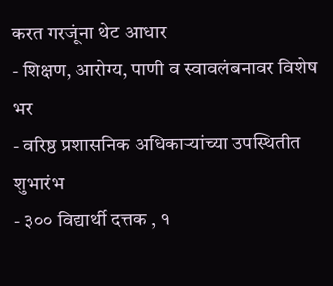करत गरजूंना थेट आधार
- शिक्षण, आरोग्य, पाणी व स्वावलंबनावर विशेष भर
- वरिष्ठ प्रशासनिक अधिकाऱ्यांच्या उपस्थितीत शुभारंभ
- ३०० विद्यार्थी दत्तक , १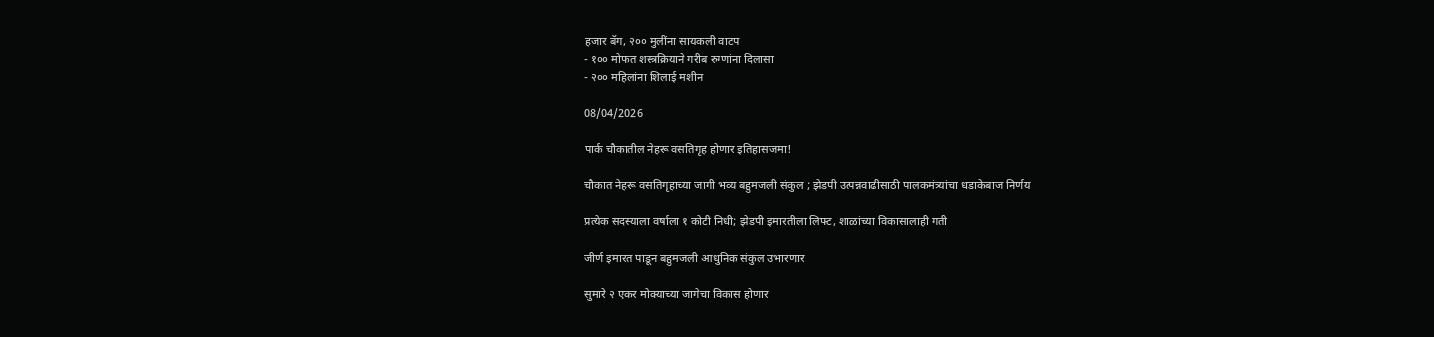हजार बॅग, २०० मुलींना सायकली वाटप
- १०० मोफत शस्त्रक्रियाने गरीब रुग्णांना दिलासा
- २०० महिलांना शिलाई मशीन

08/04/2026

पार्क चौकातील नेहरू वसतिगृह होणार इतिहासजमा!

चौकात नेहरू वसतिगृहाच्या जागी भव्य बहुमजली संकुल ; झेडपी उत्पन्नवाढीसाठी पालकमंत्र्यांचा धडाकेबाज निर्णय

प्रत्येक सदस्याला वर्षाला १ कोटी निधी; झेडपी इमारतीला लिफ्ट, शाळांच्या विकासालाही गती

जीर्ण इमारत पाडून बहुमजली आधुनिक संकुल उभारणार

सुमारे २ एकर मोक्याच्या जागेचा विकास होणार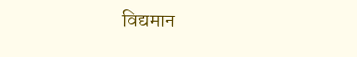विद्यमान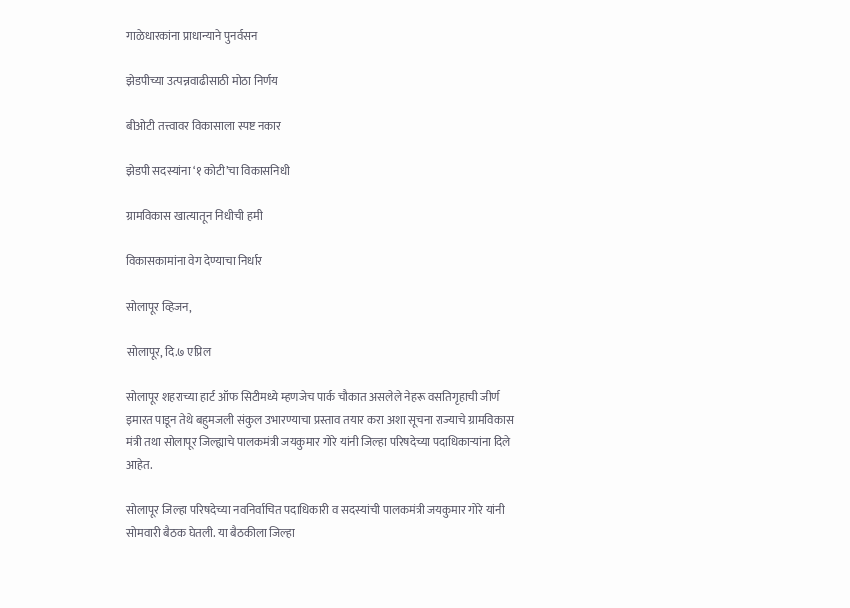गाळेधारकांना प्राधान्याने पुनर्वसन

झेडपीच्या उत्पन्नवाढीसाठी मोठा निर्णय

बीओटी तत्त्वावर विकासाला स्पष्ट नकार

झेडपी सदस्यांना ‘१ कोटी’चा विकासनिधी

ग्रामविकास खात्यातून निधीची हमी

विकासकामांना वेग देण्याचा निर्धार

सोलापूर व्हिजन,

सोलापूर, दि.७ एप्रिल

सोलापूर शहराच्या हार्ट ऑफ सिटीमध्ये म्हणजेच पार्क चौकात असलेले नेहरू वसतिगृहाची जीर्ण इमारत पाडून तेथे बहुमजली संकुल उभारण्याचा प्रस्ताव तयार करा अशा सूचना राज्याचे ग्रामविकास मंत्री तथा सोलापूर जिल्ह्याचे पालकमंत्री जयकुमार गोरे यांनी जिल्हा परिषदेच्या पदाधिकाऱ्यांना दिले आहेत.

सोलापूर जिल्हा परिषदेच्या नवनिर्वाचित पदाधिकारी व सदस्यांची पालकमंत्री जयकुमार गोरे यांनी सोमवारी बैठक घेतली. या बैठकीला जिल्हा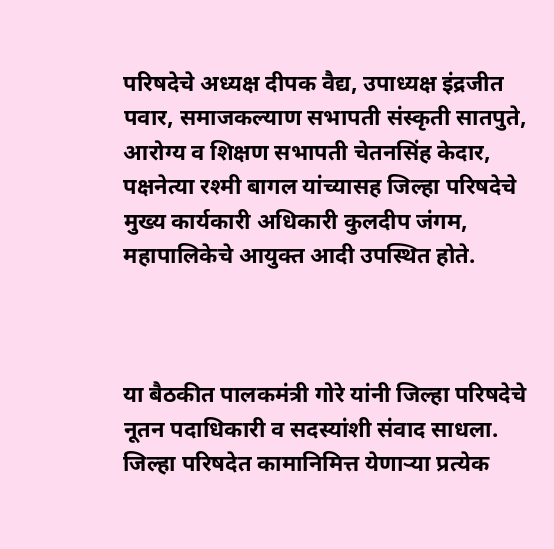परिषदेचे अध्यक्ष दीपक वैद्य, उपाध्यक्ष इंद्रजीत पवार, समाजकल्याण सभापती संस्कृती सातपुते, आरोग्य व शिक्षण सभापती चेतनसिंह केदार, पक्षनेत्या रश्मी बागल यांच्यासह जिल्हा परिषदेचे मुख्य कार्यकारी अधिकारी कुलदीप जंगम, महापालिकेचे आयुक्त आदी उपस्थित होते.



या बैठकीत पालकमंत्री गोरे यांनी जिल्हा परिषदेचे नूतन पदाधिकारी व सदस्यांशी संवाद साधला. जिल्हा परिषदेत कामानिमित्त येणाऱ्या प्रत्येक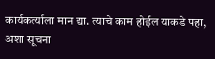कार्यकर्त्याला मान द्या. त्याचे काम होईल याकडे पहा, अशा सूचना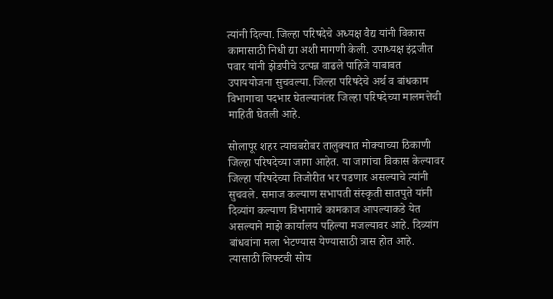त्यांनी दिल्या. जिल्हा परिषदेचे अध्यक्ष वैद्य यांनी विकास कामासाठी निधी द्या अशी मागणी केली. उपाध्यक्ष इंद्रजीत पवार यांनी झेडपीचे उत्पन्न वाढले पाहिजे याबाबत उपाययोजना सुचवल्या. जिल्हा परिषदेचे अर्थ व बांधकाम विभागाचा पदभार घेतल्यानंतर जिल्हा परिषदेच्या मालमत्तेची माहिती घेतली आहे.

सोलापूर शहर त्याचबरोबर तालुक्यात मोक्याच्या ठिकाणी जिल्हा परिषदेच्या जागा आहेत. या जागांचा विकास केल्यावर जिल्हा परिषदेच्या तिजोरीत भर पडणार असल्याचे त्यांनी सुचवले. समाज कल्याण सभापती संस्कृती सातपुते यांनी दिव्यांग कल्याण विभागाचे कामकाज आपल्याकडे येत असल्याने माझे कार्यालय पहिल्या मजल्यावर आहे. दिव्यांग बांधवांना मला भेटण्यास येण्यासाठी त्रास होत आहे. त्यासाठी लिफ्टची सोय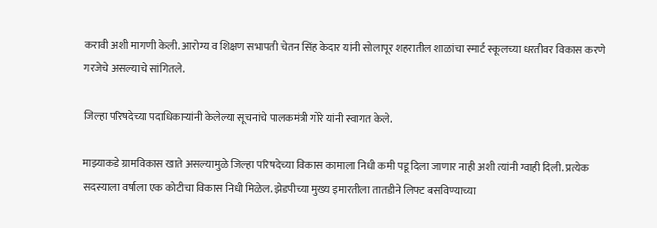करावी अशी मागणी केली. आरोग्य व शिक्षण सभापती चेतन सिंह केदार यांनी सोलापूर शहरातील शाळांचा स्मार्ट स्कूलच्या धरतीवर विकास करणे गरजेचे असल्याचे सांगितले.

जिल्हा परिषदेच्या पदाधिकाऱ्यांनी केलेल्या सूचनांचे पालकमंत्री गोरे यांनी स्वागत केले.

माझ्याकडे ग्रामविकास खाते असल्यामुळे जिल्हा परिषदेच्या विकास कामाला निधी कमी पडू दिला जाणार नाही अशी त्यांनी ग्वाही दिली. प्रत्येक सदस्याला वर्षाला एक कोटीचा विकास निधी मिळेल. झेडपीच्या मुख्य इमारतीला तातडीने लिफ्ट बसविण्याच्या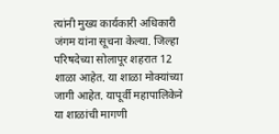त्यांनी मुख्य कार्यकारी अधिकारी जंगम यांना सूचना केल्या. जिल्हा परिषदेच्या सोलापूर शहरात 12 शाळा आहेत. या शाळा मोक्यांच्या जागी आहेत. यापूर्वी महापालिकेने या शाळांची मागणी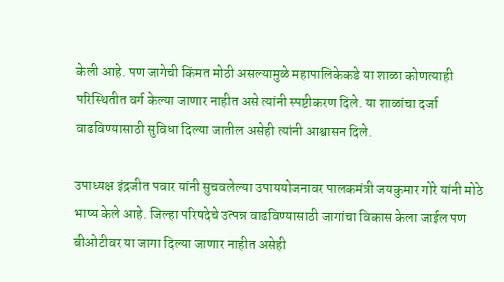केली आहे. पण जागेची किंमत मोठी असल्यामुळे महापालिकेकडे या शाळा कोणत्याही परिस्थितीत वर्ग केल्या जाणार नाहीत असे त्यांनी स्पष्टीकरण दिले. या शाळांचा दर्जा वाढविण्यासाठी सुविधा दिल्या जातील असेही त्यांनी आश्वासन दिले.

उपाध्यक्ष इंद्रजीत पवार यांनी सुचवलेल्या उपाययोजनावर पालकमंत्री जयकुमार गोरे यांनी मोठे भाष्य केले आहे. जिल्हा परिषदेचे उत्पन्न वाढविण्यासाठी जागांचा विकास केला जाईल पण बीओटीवर या जागा दिल्या जाणार नाहीत असेही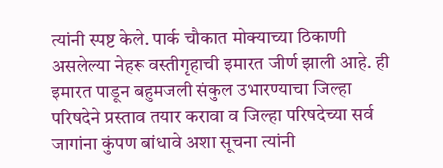त्यांनी स्पष्ट केले. पार्क चौकात मोक्याच्या ठिकाणी असलेल्या नेहरू वस्तीगृहाची इमारत जीर्ण झाली आहे. ही इमारत पाडून बहुमजली संकुल उभारण्याचा जिल्हा परिषदेने प्रस्ताव तयार करावा व जिल्हा परिषदेच्या सर्व जागांना कुंपण बांधावे अशा सूचना त्यांनी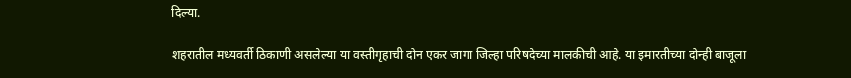दिल्या.

शहरातील मध्यवर्ती ठिकाणी असलेल्या या वस्तीगृहाची दोन एकर जागा जिल्हा परिषदेच्या मालकीची आहे. या इमारतीच्या दोन्ही बाजूला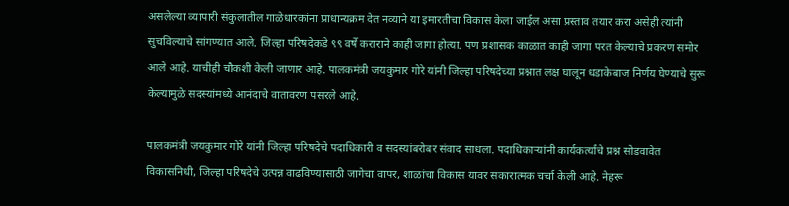असलेल्या व्यापारी संकुलातील गाळेधारकांना प्राधान्यक्रम देत नव्याने या इमारतीचा विकास केला जाईल असा प्रस्ताव तयार करा असेही त्यांनी सुचविल्याचे सांगण्यात आले. जिल्हा परिषदेकडे ९९ वर्षे कराराने काही जागा होत्या. पण प्रशासक काळात काही जागा परत केल्याचे प्रकरण समोर आले आहे. याचीही चौकशी केली जाणार आहे. पालकमंत्री जयकुमार गोरे यांनी जिल्हा परिषदेच्या प्रश्नात लक्ष घालून धडाकेबाज निर्णय घेण्याचे सुरू केल्यामुळे सदस्यांमध्ये आनंदाचे वातावरण पसरले आहे.

पालकमंत्री जयकुमार गोरे यांनी जिल्हा परिषदेचे पदाधिकारी व सदस्यांबरोबर संवाद साधला. पदाधिकाऱ्यांनी कार्यकर्त्यांचे प्रश्न सोडवावेत विकासनिधी, जिल्हा परिषदेचे उत्पन्न वाढविण्यासाठी जागेचा वापर, शाळांचा विकास यावर सकारात्मक चर्चा केली आहे. नेहरू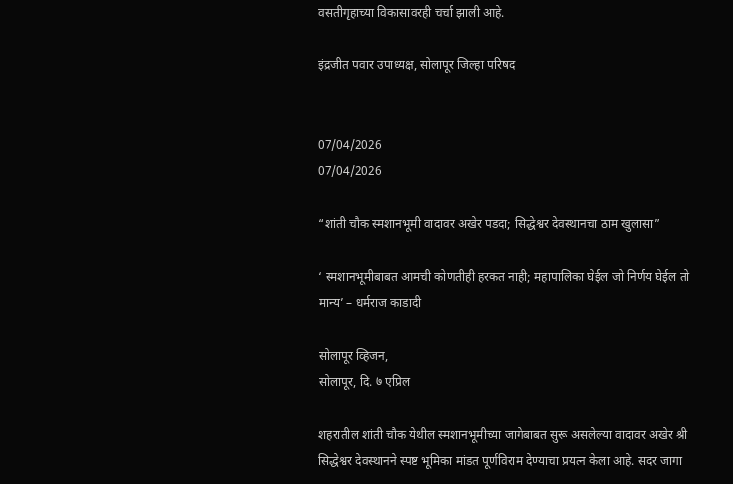वसतीगृहाच्या विकासावरही चर्चा झाली आहे.

इंद्रजीत पवार उपाध्यक्ष, सोलापूर जिल्हा परिषद


07/04/2026
07/04/2026

“शांती चौक स्मशानभूमी वादावर अखेर पडदा; सिद्धेश्वर देवस्थानचा ठाम खुलासा”

‘ स्मशानभूमीबाबत आमची कोणतीही हरकत नाही; महापालिका घेईल जो निर्णय घेईल तो मान्य’ – धर्मराज काडादी

सोलापूर व्हिजन,
सोलापूर, दि. ७ एप्रिल

शहरातील शांती चौक येथील स्मशानभूमीच्या जागेबाबत सुरू असलेल्या वादावर अखेर श्री सिद्धेश्वर देवस्थानने स्पष्ट भूमिका मांडत पूर्णविराम देण्याचा प्रयत्न केला आहे. सदर जागा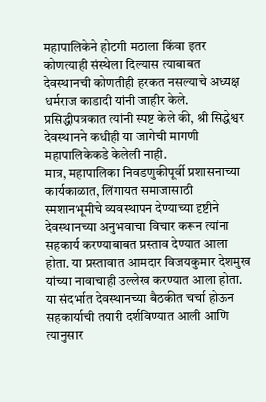महापालिकेने होटगी मठाला किंवा इतर कोणत्याही संस्थेला दिल्यास त्याबाबत देवस्थानची कोणतीही हरकत नसल्याचे अध्यक्ष धर्मराज काडादी यांनी जाहीर केले.
प्रसिद्धीपत्रकात त्यांनी स्पष्ट केले की, श्री सिद्धेश्वर देवस्थानने कधीही या जागेची मागणी महापालिकेकडे केलेली नाही.
मात्र, महापालिका निवडणुकीपूर्वी प्रशासनाच्या कार्यकाळात, लिंगायत समाजासाठी स्मशानभूमीचे व्यवस्थापन देण्याच्या दृष्टीने देवस्थानच्या अनुभवाचा विचार करून त्यांना सहकार्य करण्याबाबत प्रस्ताव देण्यात आला होता. या प्रस्तावात आमदार विजयकुमार देशमुख यांच्या नावाचाही उल्लेख करण्यात आला होता.
या संदर्भात देवस्थानच्या बैठकीत चर्चा होऊन सहकार्याची तयारी दर्शविण्यात आली आणि त्यानुसार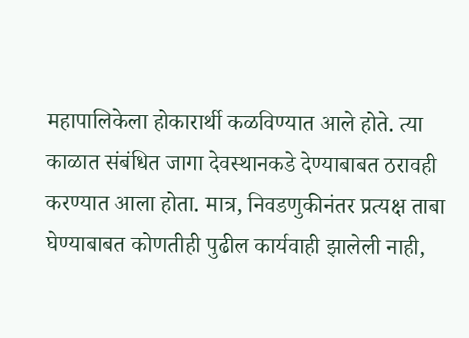महापालिकेला होकारार्थी कळविण्यात आले होते. त्या काळात संबंधित जागा देवस्थानकडे देण्याबाबत ठरावही करण्यात आला होता. मात्र, निवडणुकीनंतर प्रत्यक्ष ताबा घेण्याबाबत कोणतीही पुढील कार्यवाही झालेली नाही,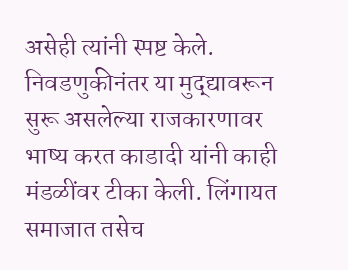असेही त्यांनी स्पष्ट केले.
निवडणुकीनंतर या मुद्द्यावरून सुरू असलेल्या राजकारणावर भाष्य करत काडादी यांनी काही मंडळींवर टीका केली. लिंगायत समाजात तसेच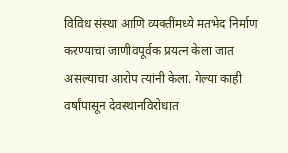विविध संस्था आणि व्यक्तींमध्ये मतभेद निर्माण करण्याचा जाणीवपूर्वक प्रयत्न केला जात असल्याचा आरोप त्यांनी केला. गेल्या काही वर्षांपासून देवस्थानविरोधात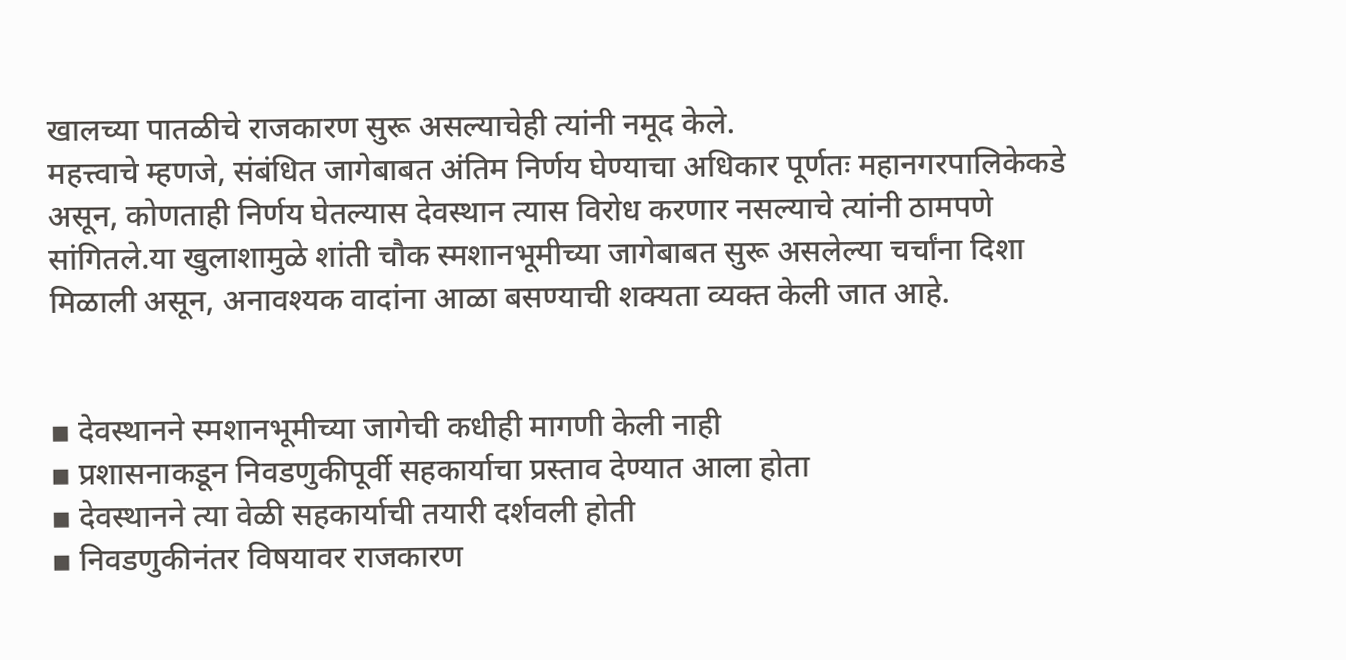खालच्या पातळीचे राजकारण सुरू असल्याचेही त्यांनी नमूद केले.
महत्त्वाचे म्हणजे, संबंधित जागेबाबत अंतिम निर्णय घेण्याचा अधिकार पूर्णतः महानगरपालिकेकडे असून, कोणताही निर्णय घेतल्यास देवस्थान त्यास विरोध करणार नसल्याचे त्यांनी ठामपणे सांगितले.या खुलाशामुळे शांती चौक स्मशानभूमीच्या जागेबाबत सुरू असलेल्या चर्चांना दिशा मिळाली असून, अनावश्यक वादांना आळा बसण्याची शक्यता व्यक्त केली जात आहे.


▪ देवस्थानने स्मशानभूमीच्या जागेची कधीही मागणी केली नाही
▪ प्रशासनाकडून निवडणुकीपूर्वी सहकार्याचा प्रस्ताव देण्यात आला होता
▪ देवस्थानने त्या वेळी सहकार्याची तयारी दर्शवली होती
▪ निवडणुकीनंतर विषयावर राजकारण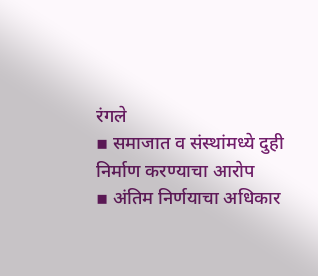रंगले
▪ समाजात व संस्थांमध्ये दुही निर्माण करण्याचा आरोप
▪ अंतिम निर्णयाचा अधिकार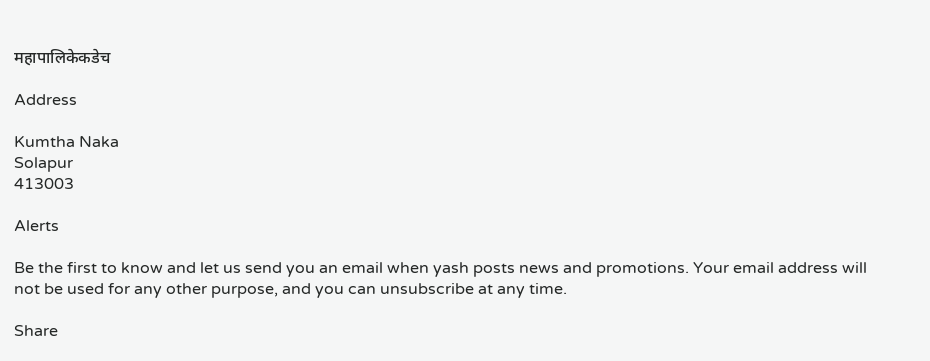महापालिकेकडेच

Address

Kumtha Naka
Solapur
413003

Alerts

Be the first to know and let us send you an email when yash posts news and promotions. Your email address will not be used for any other purpose, and you can unsubscribe at any time.

Share